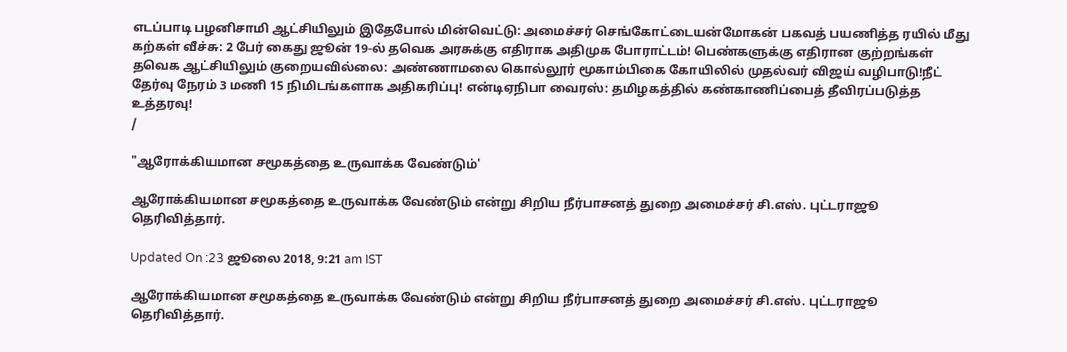எடப்பாடி பழனிசாமி ஆட்சியிலும் இதேபோல் மின்வெட்டு: அமைச்சர் செங்கோட்டையன்மோகன் பகவத் பயணித்த ரயில் மீது கற்கள் வீச்சு: 2 பேர் கைது ஜூன் 19-ல் தவெக அரசுக்கு எதிராக அதிமுக போராட்டம்! பெண்களுக்கு எதிரான குற்றங்கள் தவெக ஆட்சியிலும் குறையவில்லை: அண்ணாமலை கொல்லூர் மூகாம்பிகை கோயிலில் முதல்வர் விஜய் வழிபாடு!நீட் தேர்வு நேரம் 3 மணி 15 நிமிடங்களாக அதிகரிப்பு! என்டிஏநிபா வைரஸ்: தமிழகத்தில் கண்காணிப்பைத் தீவிரப்படுத்த உத்தரவு!
/

"ஆரோக்கியமான சமூகத்தை உருவாக்க வேண்டும்'

ஆரோக்கியமான சமூகத்தை உருவாக்க வேண்டும் என்று சிறிய நீர்பாசனத் துறை அமைச்சர் சி.எஸ். புட்டராஜூ தெரிவித்தார்.

Updated On :23 ஜூலை 2018, 9:21 am IST

ஆரோக்கியமான சமூகத்தை உருவாக்க வேண்டும் என்று சிறிய நீர்பாசனத் துறை அமைச்சர் சி.எஸ். புட்டராஜூ தெரிவித்தார்.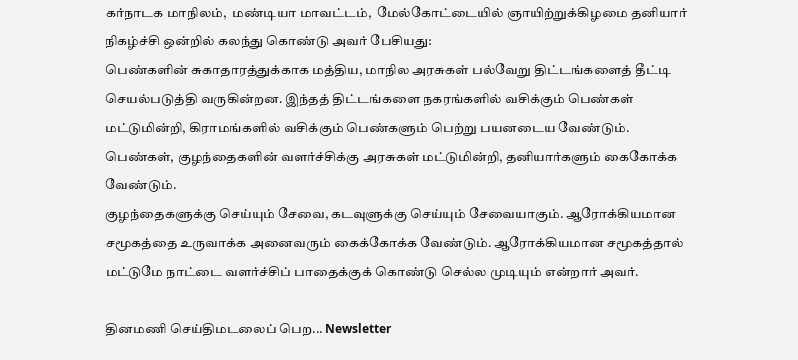கர்நாடக மாநிலம்,  மண்டியா மாவட்டம்,  மேல்கோட்டையில் ஞாயிற்றுக்கிழமை தனியார் நிகழ்ச்சி ஒன்றில் கலந்து கொண்டு அவர் பேசியது:
பெண்களின் சுகாதாரத்துக்காக மத்திய, மாநில அரசுகள் பல்வேறு திட்டங்களைத் தீட்டி செயல்படுத்தி வருகின்றன. இந்தத் திட்டங்களை நகரங்களில் வசிக்கும் பெண்கள் மட்டுமின்றி, கிராமங்களில் வசிக்கும் பெண்களும் பெற்று பயனடைய வேண்டும். பெண்கள், குழந்தைகளின் வளர்ச்சிக்கு அரசுகள் மட்டுமின்றி, தனியார்களும் கைகோக்க வேண்டும்.
குழந்தைகளுக்கு செய்யும் சேவை, கடவுளுக்கு செய்யும் சேவையாகும். ஆரோக்கியமான சமூகத்தை உருவாக்க அனைவரும் கைக்கோக்க வேண்டும். ஆரோக்கியமான சமூகத்தால் மட்டுமே நாட்டை வளர்ச்சிப் பாதைக்குக் கொண்டு செல்ல முடியும் என்றார் அவர்.

தினமணி செய்திமடலைப் பெற... Newsletter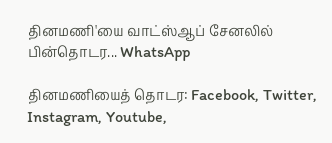தினமணி'யை வாட்ஸ்ஆப் சேனலில் பின்தொடர... WhatsApp

தினமணியைத் தொடர: Facebook, Twitter, Instagram, Youtube,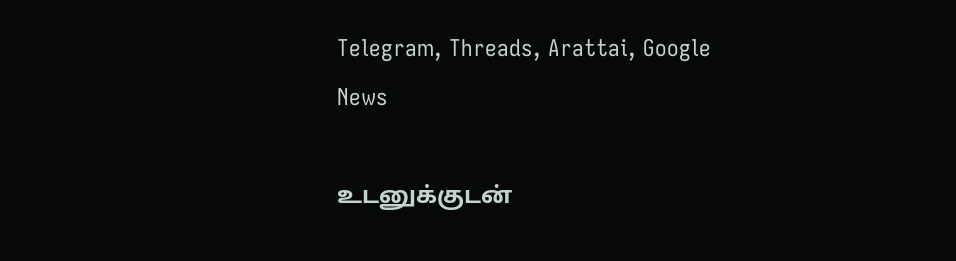Telegram, Threads, Arattai, Google News

உடனுக்குடன்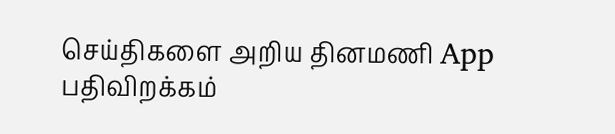செய்திகளை அறிய தினமணி App பதிவிறக்கம்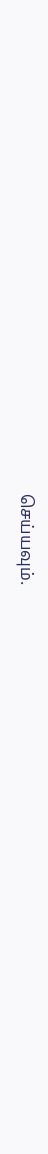செய்யவும்.